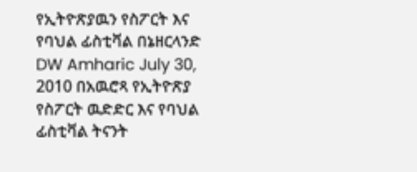የኢትዮጽያዉን የስፖርት እና የባህል ፊስቲቫል በኔዘርላንድ DW Amharic July 30, 2010 በአዉሮጻ የኢትዮጽያ የስፖርት ዉድድር እና የባህል ፊስቲቫል ትናንት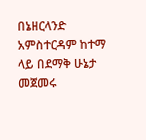በኔዘርላንድ አምስተርዳም ከተማ ላይ በደማቅ ሁኔታ መጀመሩ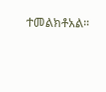ተመልክቶአል።